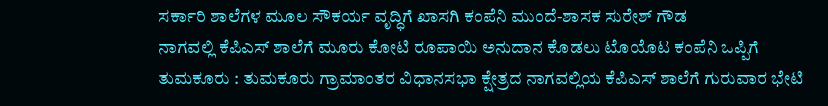ಸರ್ಕಾರಿ ಶಾಲೆಗಳ ಮೂಲ ಸೌಕರ್ಯ ವೃದ್ಧಿಗೆ ಖಾಸಗಿ ಕಂಪೆನಿ ಮುಂದೆ-ಶಾಸಕ ಸುರೇಶ್ ಗೌಡ
ನಾಗವಲ್ಲಿ ಕೆಪಿಎಸ್ ಶಾಲೆಗೆ ಮೂರು ಕೋಟಿ ರೂಪಾಯಿ ಅನುದಾನ ಕೊಡಲು ಟೊಯೊಟ ಕಂಪೆನಿ ಒಪ್ಪಿಗೆ
ತುಮಕೂರು : ತುಮಕೂರು ಗ್ರಾಮಾಂತರ ವಿಧಾನಸಭಾ ಕ್ಷೇತ್ರದ ನಾಗವಲ್ಲಿಯ ಕೆಪಿಎಸ್ ಶಾಲೆಗೆ ಗುರುವಾರ ಭೇಟಿ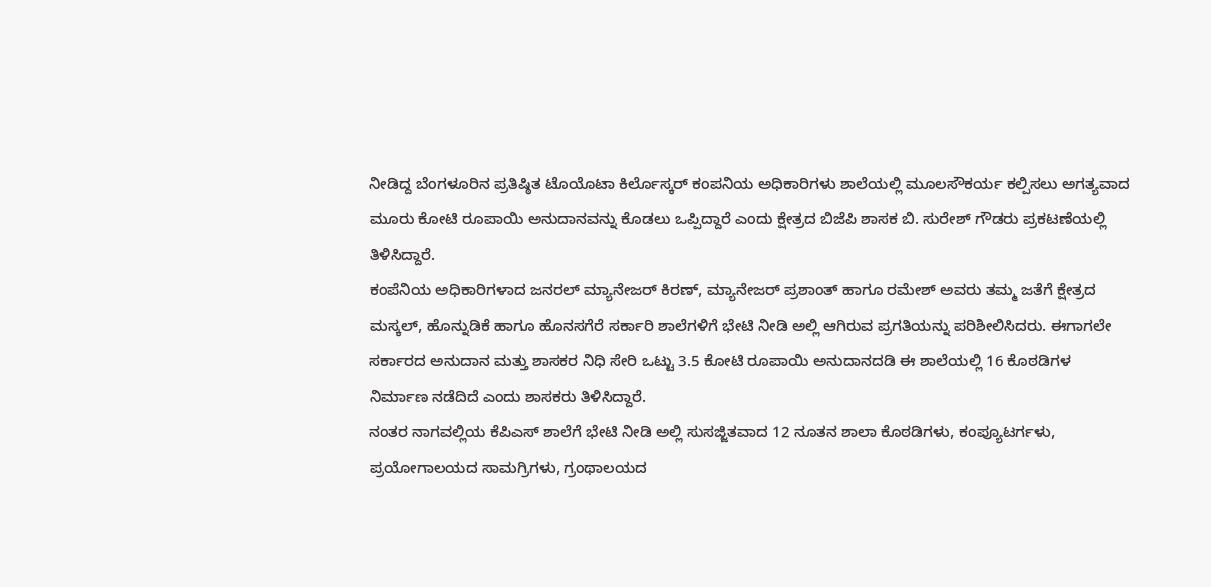ನೀಡಿದ್ದ ಬೆಂಗಳೂರಿನ ಪ್ರತಿಷ್ಠಿತ ಟೊಯೊಟಾ ಕಿರ್ಲೊಸ್ಕರ್ ಕಂಪನಿಯ ಅಧಿಕಾರಿಗಳು ಶಾಲೆಯಲ್ಲಿ ಮೂಲಸೌಕರ್ಯ ಕಲ್ಪಿಸಲು ಅಗತ್ಯವಾದ ಮೂರು ಕೋಟಿ ರೂಪಾಯಿ ಅನುದಾನವನ್ನು ಕೊಡಲು ಒಪ್ಪಿದ್ದಾರೆ ಎಂದು ಕ್ಷೇತ್ರದ ಬಿಜೆಪಿ ಶಾಸಕ ಬಿ. ಸುರೇಶ್ ಗೌಡರು ಪ್ರಕಟಣೆಯಲ್ಲಿ ತಿಳಿಸಿದ್ದಾರೆ.
ಕಂಪೆನಿಯ ಅಧಿಕಾರಿಗಳಾದ ಜನರಲ್ ಮ್ಯಾನೇಜರ್ ಕಿರಣ್, ಮ್ಯಾನೇಜರ್ ಪ್ರಶಾಂತ್ ಹಾಗೂ ರಮೇಶ್ ಅವರು ತಮ್ಮ ಜತೆಗೆ ಕ್ಷೇತ್ರದ ಮಸ್ಕಲ್, ಹೊನ್ನುಡಿಕೆ ಹಾಗೂ ಹೊನಸಗೆರೆ ಸರ್ಕಾರಿ ಶಾಲೆಗಳಿಗೆ ಭೇಟಿ ನೀಡಿ ಅಲ್ಲಿ ಆಗಿರುವ ಪ್ರಗತಿಯನ್ನು ಪರಿಶೀಲಿಸಿದರು. ಈಗಾಗಲೇ ಸರ್ಕಾರದ ಅನುದಾನ ಮತ್ತು ಶಾಸಕರ ನಿಧಿ ಸೇರಿ ಒಟ್ಟು 3.5 ಕೋಟಿ ರೂಪಾಯಿ ಅನುದಾನದಡಿ ಈ ಶಾಲೆಯಲ್ಲಿ 16 ಕೊಠಡಿಗಳ ನಿರ್ಮಾಣ ನಡೆದಿದೆ ಎಂದು ಶಾಸಕರು ತಿಳಿಸಿದ್ದಾರೆ.
ನಂತರ ನಾಗವಲ್ಲಿಯ ಕೆಪಿಎಸ್ ಶಾಲೆಗೆ ಭೇಟಿ ನೀಡಿ ಅಲ್ಲಿ ಸುಸಜ್ಜಿತವಾದ 12 ನೂತನ ಶಾಲಾ ಕೊಠಡಿಗಳು, ಕಂಪ್ಯೂಟರ್ಗಳು, ಪ್ರಯೋಗಾಲಯದ ಸಾಮಗ್ರಿಗಳು, ಗ್ರಂಥಾಲಯದ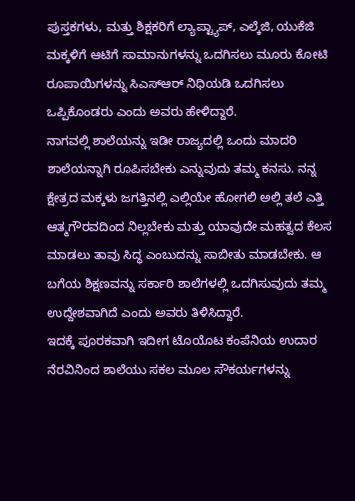ಪುಸ್ತಕಗಳು, ಮತ್ತು ಶಿಕ್ಷಕರಿಗೆ ಲ್ಯಾಪ್ಟ್ಯಾಪ್, ಎಲ್ಕೆಜಿ, ಯುಕೆಜಿ ಮಕ್ಕಳಿಗೆ ಆಟಿಗೆ ಸಾಮಾನುಗಳನ್ನು ಒದಗಿಸಲು ಮೂರು ಕೋಟಿ ರೂಪಾಯಿಗಳನ್ನು ಸಿಎಸ್ಆರ್ ನಿಧಿಯಡಿ ಒದಗಿಸಲು ಒಪ್ಪಿಕೊಂಡರು ಎಂದು ಅವರು ಹೇಳಿದ್ದಾರೆ.
ನಾಗವಲ್ಲಿ ಶಾಲೆಯನ್ನು ಇಡೀ ರಾಜ್ಯದಲ್ಲಿ ಒಂದು ಮಾದರಿ ಶಾಲೆಯನ್ನಾಗಿ ರೂಪಿಸಬೇಕು ಎನ್ನುವುದು ತಮ್ಮ ಕನಸು. ನನ್ನ ಕ್ಷೇತ್ರದ ಮಕ್ಕಳು ಜಗತ್ತಿನಲ್ಲಿ ಎಲ್ಲಿಯೇ ಹೋಗಲಿ ಅಲ್ಲಿ ತಲೆ ಎತ್ತಿ ಆತ್ಮಗೌರವದಿಂದ ನಿಲ್ಲಬೇಕು ಮತ್ತು ಯಾವುದೇ ಮಹತ್ವದ ಕೆಲಸ ಮಾಡಲು ತಾವು ಸಿದ್ಧ ಎಂಬುದನ್ನು ಸಾಬೀತು ಮಾಡಬೇಕು. ಆ ಬಗೆಯ ಶಿಕ್ಷಣವನ್ನು ಸರ್ಕಾರಿ ಶಾಲೆಗಳಲ್ಲಿ ಒದಗಿಸುವುದು ತಮ್ಮ ಉದ್ದೇಶವಾಗಿದೆ ಎಂದು ಅವರು ತಿಳಿಸಿದ್ದಾರೆ.
ಇದಕ್ಕೆ ಪೂರಕವಾಗಿ ಇದೀಗ ಟೊಯೊಟ ಕಂಪೆನಿಯ ಉದಾರ ನೆರವಿನಿಂದ ಶಾಲೆಯು ಸಕಲ ಮೂಲ ಸೌಕರ್ಯಗಳನ್ನು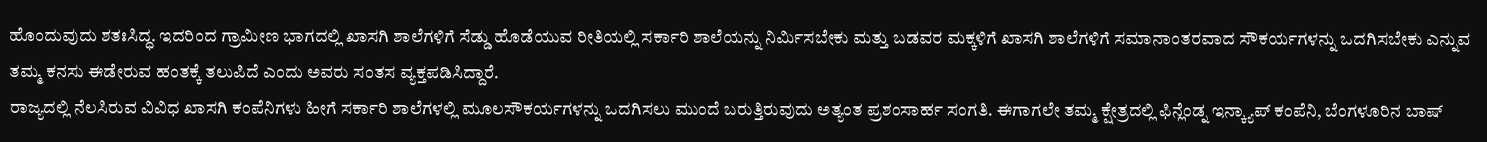ಹೊಂದುವುದು ಶತಃಸಿದ್ಧ. ಇದರಿಂದ ಗ್ರಾಮೀಣ ಭಾಗದಲ್ಲಿ ಖಾಸಗಿ ಶಾಲೆಗಳಿಗೆ ಸೆಡ್ಡು ಹೊಡೆಯುವ ರೀತಿಯಲ್ಲಿ ಸರ್ಕಾರಿ ಶಾಲೆಯನ್ನು ನಿರ್ಮಿಸಬೇಕು ಮತ್ತು ಬಡವರ ಮಕ್ಕಳಿಗೆ ಖಾಸಗಿ ಶಾಲೆಗಳಿಗೆ ಸಮಾನಾಂತರವಾದ ಸೌಕರ್ಯಗಳನ್ನು ಒದಗಿಸಬೇಕು ಎನ್ನುವ ತಮ್ಮ ಕನಸು ಈಡೇರುವ ಹಂತಕ್ಕೆ ತಲುಪಿದೆ ಎಂದು ಅವರು ಸಂತಸ ವ್ಯಕ್ತಪಡಿಸಿದ್ದಾರೆ.
ರಾಜ್ಯದಲ್ಲಿ ನೆಲಸಿರುವ ವಿವಿಧ ಖಾಸಗಿ ಕಂಪೆನಿಗಳು ಹೀಗೆ ಸರ್ಕಾರಿ ಶಾಲೆಗಳಲ್ಲಿ ಮೂಲಸೌಕರ್ಯಗಳನ್ನು ಒದಗಿಸಲು ಮುಂದೆ ಬರುತ್ತಿರುವುದು ಅತ್ಯಂತ ಪ್ರಶಂಸಾರ್ಹ ಸಂಗತಿ. ಈಗಾಗಲೇ ತಮ್ಮ ಕ್ಷೇತ್ರದಲ್ಲಿ ಫಿನ್ಲೆಂಡ್ನ ಇನ್ಕ್ಯಾಪ್ ಕಂಪೆನಿ, ಬೆಂಗಳೂರಿನ ಬಾಷ್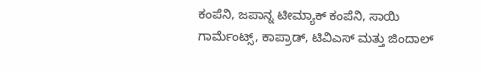ಕಂಪೆನಿ, ಜಪಾನ್ನ ಟೀಮ್ಯಾಕ್ ಕಂಪೆನಿ, ಸಾಯಿ ಗಾರ್ಮೆಂಟ್ಸ್, ಕಾಪ್ರಾಡ್, ಟಿವಿಎಸ್ ಮತ್ತು ಜಿಂದಾಲ್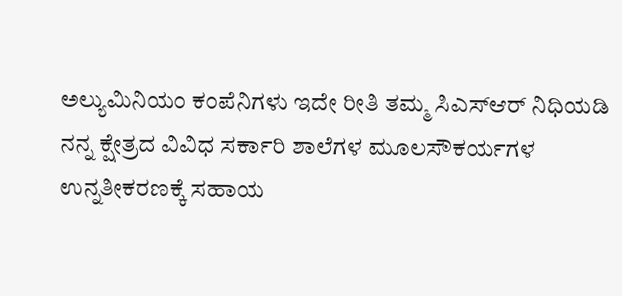ಅಲ್ಯುಮಿನಿಯಂ ಕಂಪೆನಿಗಳು ಇದೇ ರೀತಿ ತಮ್ಮ ಸಿಎಸ್ಆರ್ ನಿಧಿಯಡಿ ನನ್ನ ಕ್ಷೇತ್ರದ ವಿವಿಧ ಸರ್ಕಾರಿ ಶಾಲೆಗಳ ಮೂಲಸೌಕರ್ಯಗಳ ಉನ್ನತೀಕರಣಕ್ಕೆ ಸಹಾಯ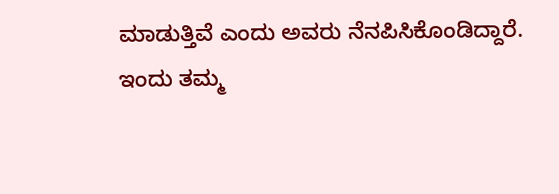ಮಾಡುತ್ತಿವೆ ಎಂದು ಅವರು ನೆನಪಿಸಿಕೊಂಡಿದ್ದಾರೆ.
ಇಂದು ತಮ್ಮ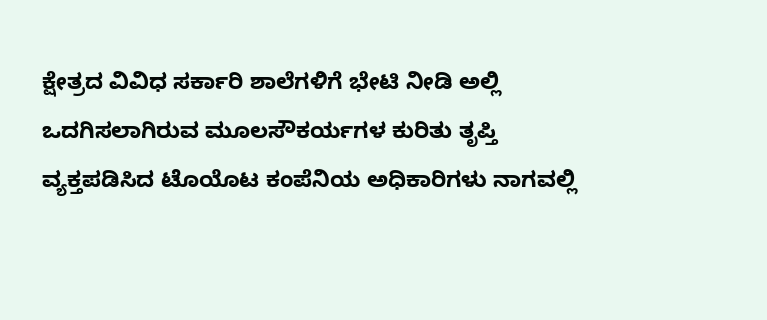ಕ್ಷೇತ್ರದ ವಿವಿಧ ಸರ್ಕಾರಿ ಶಾಲೆಗಳಿಗೆ ಭೇಟಿ ನೀಡಿ ಅಲ್ಲಿ ಒದಗಿಸಲಾಗಿರುವ ಮೂಲಸೌಕರ್ಯಗಳ ಕುರಿತು ತೃಪ್ತಿ ವ್ಯಕ್ತಪಡಿಸಿದ ಟೊಯೊಟ ಕಂಪೆನಿಯ ಅಧಿಕಾರಿಗಳು ನಾಗವಲ್ಲಿ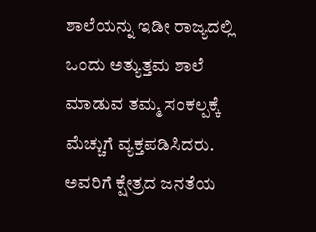ಶಾಲೆಯನ್ನು ಇಡೀ ರಾಜ್ಯದಲ್ಲಿ ಒಂದು ಅತ್ಯುತ್ತಮ ಶಾಲೆ ಮಾಡುವ ತಮ್ಮ ಸಂಕಲ್ಪಕ್ಕೆ ಮೆಚ್ಚುಗೆ ವ್ಯಕ್ತಪಡಿಸಿದರು. ಅವರಿಗೆ ಕ್ಷೇತ್ರದ ಜನತೆಯ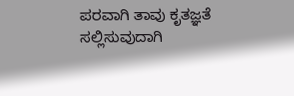ಪರವಾಗಿ ತಾವು ಕೃತಜ್ಞತೆ ಸಲ್ಲಿಸುವುದಾಗಿ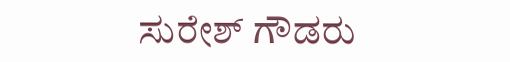ಸುರೇಶ್ ಗೌಡರು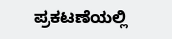ಪ್ರಕಟಣೆಯಲ್ಲಿ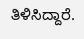ತಿಳಿಸಿದ್ದಾರೆ.